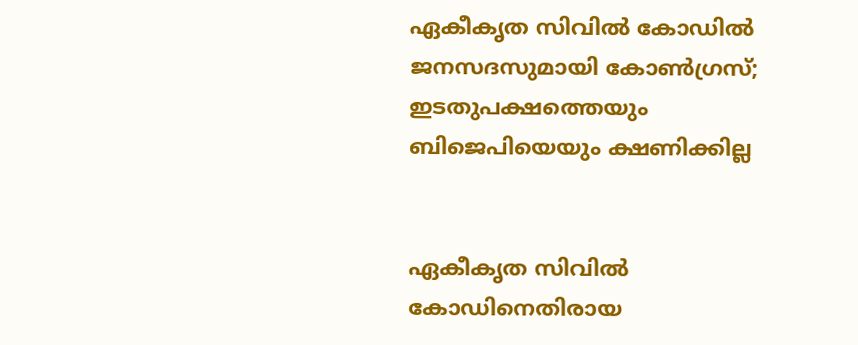ഏകീകൃത സിവിൽ‍ കോഡിൽ‍ ജനസദസുമായി കോണ്‍ഗ്രസ്; ഇടതുപക്ഷത്തെയും ബിജെപിയെയും ക്ഷണിക്കില്ല


ഏകീകൃത സിവിൽ‍ കോഡിനെതിരായ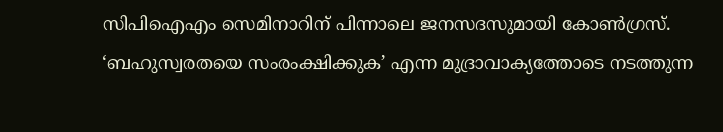സിപിഐഎം സെമിനാറിന് പിന്നാലെ ജനസദസുമായി കോണ്‍ഗ്രസ്. ‘ബഹുസ്വരതയെ സംരംക്ഷിക്കുക’ എന്ന മുദ്രാവാക്യത്തോടെ നടത്തുന്ന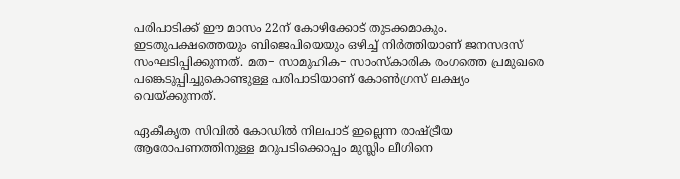പരിപാടിക്ക് ഈ മാസം 22ന് കോഴിക്കോട് തുടക്കമാകും. ഇടതുപക്ഷത്തെയും ബിജെപിയെയും ഒഴിച്ച് നിർ‍ത്തിയാണ് ജനസദസ് സംഘടിപ്പിക്കുന്നത്. മത− സാമുഹിക− സാംസ്‌കാരിക രംഗത്തെ പ്രമുഖരെ പങ്കെടുപ്പിച്ചുകൊണ്ടുള്ള പരിപാടിയാണ് കോണ്‍ഗ്രസ് ലക്ഷ്യം വെയ്ക്കുന്നത്.

ഏകീകൃത സിവിൽ‍ കോഡിൽ‍ നിലപാട് ഇല്ലെന്ന രാഷ്ട്രീയ ആരോപണത്തിനുള്ള മറുപടിക്കൊപ്പം മുസ്ലിം ലീഗിനെ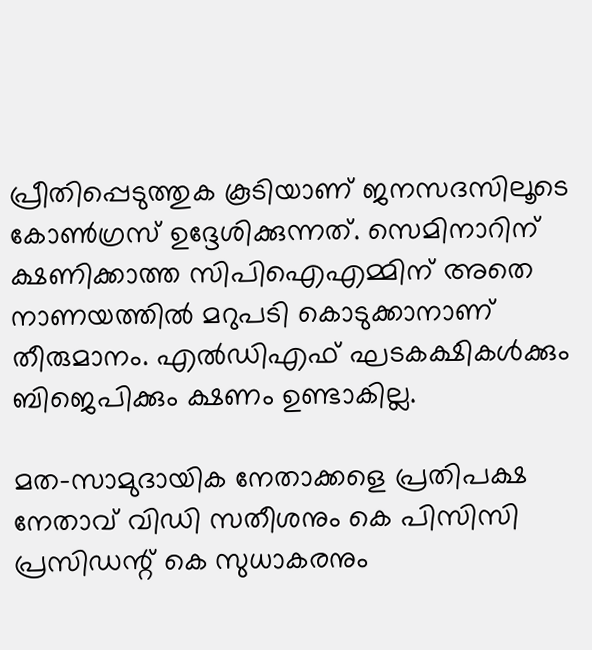പ്രീതിപ്പെടുത്തുക കൂടിയാണ് ജനസദസിലൂടെ കോണ്‍ഗ്രസ് ഉദ്ദേശിക്കുന്നത്. സെമിനാറിന് ക്ഷണിക്കാത്ത സിപിഐഎമ്മിന് അതെ നാണയത്തിൽ‍ മറുപടി കൊടുക്കാനാണ് തീരുമാനം. എൽ‍ഡിഎഫ് ഘടകക്ഷികൾ‍ക്കും ബിജെപിക്കും ക്ഷണം ഉണ്ടാകില്ല.

മത−സാമുദായിക നേതാക്കളെ പ്രതിപക്ഷ നേതാവ് വിഡി സതീശനും കെ പിസിസി പ്രസിഡന്റ് കെ സുധാകരനും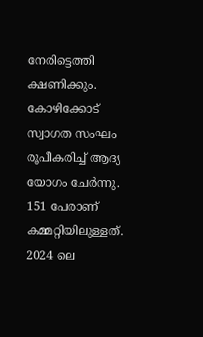നേരിട്ടെത്തി ക്ഷണിക്കും. കോഴിക്കോട് സ്വാഗത സംഘം രൂപീകരിച്ച് ആദ്യ യോഗം ചേർ‍ന്നു. 151 പേരാണ് കമ്മറ്റിയിലുള്ളത്. 2024 ലെ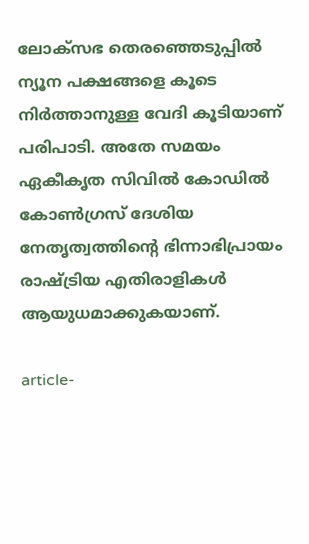ലോക്‌സഭ തെരഞ്ഞെടുപ്പിൽ‍ ന്യൂന പക്ഷങ്ങളെ കൂടെ നിർ‍ത്താനുള്ള വേദി കൂടിയാണ് പരിപാടി. അതേ സമയം ഏകീകൃത സിവിൽ‍ കോഡിൽ‍ കോണ്‍ഗ്രസ് ദേശിയ നേതൃത്വത്തിന്റെ ഭിന്നാഭിപ്രായം രാഷ്ട്രിയ എതിരാളികൾ‍ ആയുധമാക്കുകയാണ്.

article-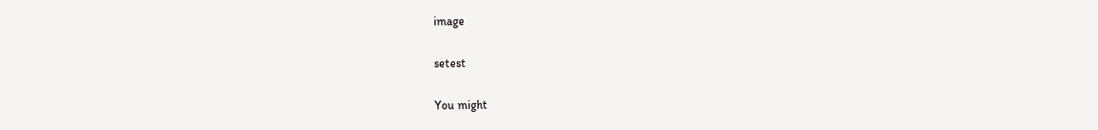image

setest

You might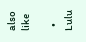also like

  • Lulu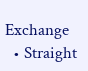Exchange
  • Straight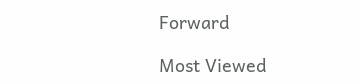Forward

Most Viewed